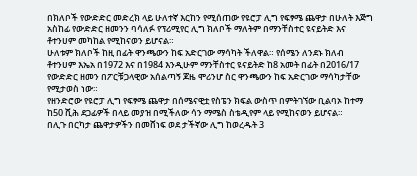በክለቦች የውድድር መድረክ ላይ ሁለተኛ እርከን የሚሰጠው የዩሮፓ ሊግ የፍፃሜ ጨዋታ በሁለት እጅግ አስከፊ የውድድር ዘመንን ባሳለፉ የፕሪሚየር ሊግ ክለቦች ማለትም በማንቸስተር ዩናይትድ እና ቶተንሀም መካከል የሚከናወን ይሆናል።
ሁለቱም ክለቦች ከዚ በፊት ዋንጫውን ከፍ አድርገው ማሳካት ችለዋል። የሰሜን ለንደኑ ክለብ ቶተንሀም እኤአ በ1972 እና በ1984 እንዲሁም ማንቸስተር ዩናይትድ ከ8 አመት በፊት በ2016/17 የውድድር ዘመን በፖርቹጋላዊው አሰልጣኝ ጆዜ ሞሪንሆ ስር ዋንጫውን ከፍ አድርገው ማሳካታቸው የሚታወስ ነው።
የዘንድሮው የዩሮፓ ሊግ የፍፃሜ ጨዋታ በሰሜናዊቷ የስፔን ክፍል ውስጥ በምትገኘው ቢልባኦ ከተማ ከ50 ሺሕ ደጋፊዎች በላይ መያዝ በሚችለው ሳን ማሜስ ስቴዲየም ላይ የሚከናወን ይሆናል።
በሊጉ በርካታ ጨዋታዎችን በመሸነፍ ወደ ታችኛው ሊግ ከወረዱት 3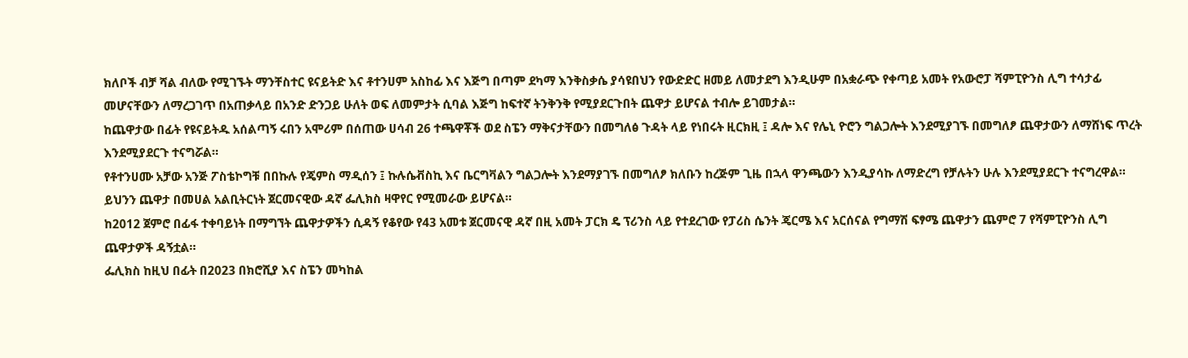ክለቦች ብቻ ሻል ብለው የሚገኙት ማንቸስተር ዩናይትድ እና ቶተንሀም አስከፊ እና እጅግ በጣም ደካማ እንቅስቃሴ ያሳዩበህን የውድድር ዘመይ ለመታደግ እንዲሁም በአቋራጭ የቀጣይ አመት የአውሮፓ ሻምፒዮንስ ሊግ ተሳታፊ መሆናቸውን ለማረጋገጥ በአጠቃላይ በአንድ ድንጋይ ሁለት ወፍ ለመምታት ሲባል እጅግ ከፍተኛ ትንቅንቅ የሚያደርጉበት ጨዋታ ይሆናል ተብሎ ይገመታል።
ከጨዋታው በፊት የዩናይትዱ አሰልጣኝ ሩበን አሞሪም በሰጠው ሀሳብ 26 ተጫዋቾች ወደ ስፔን ማቅናታቸውን በመግለፅ ጉዳት ላይ የነበሩት ዚርክዚ ፤ ዳሎ እና የሌኒ ዮሮን ግልጋሎት እንደሚያገኙ በመግለፆ ጨዋታውን ለማሸነፍ ጥረት እንደሚያደርጉ ተናግሯል።
የቶተንሀሙ አቻው አንጅ ፖስቴኮግቹ በበኩሉ የጄምስ ማዲሰን ፤ ኩሉሴቭስኪ እና ቤርግቫልን ግልጋሎት እንደማያገኙ በመግለፆ ክለቡን ከረጅም ጊዜ በኋላ ዋንጫውን እንዲያሳኩ ለማድረግ የቻሉትን ሁሉ እንደሚያደርጉ ተናግረዋል።
ይህንን ጨዋታ በመሀል አልቢትርነት ጀርመናዊው ዳኛ ፌሊክስ ዛዋየር የሚመራው ይሆናል።
ከ2012 ጀምሮ በፊፋ ተቀባይነት በማግኘት ጨዋታዎችን ሲዳኝ የቆየው የ43 አመቱ ጀርመናዊ ዳኛ በዚ አመት ፓርክ ዴ ፕሪንስ ላይ የተደረገው የፓሪስ ሴንት ጄርሜ እና አርሰናል የግማሽ ፍፃሜ ጨዋታን ጨምሮ 7 የሻምፒዮንስ ሊግ ጨዋታዎች ዳኝቷል።
ፌሊክስ ከዚህ በፊት በ2023 በክሮሺያ እና ስፔን መካከል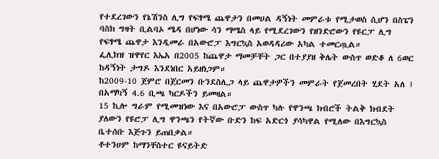የተደረገውን የኔሽንስ ሊግ የፍፃሜ ጨዋታን በመሀል ዳኝነት መምራቱ የሚታወስ ሲሆን በስፔን ባስክ ግዛት ቢልባኦ ሜዳ በሆነው ሳን ማሜስ ላይ የሚደረገውን የዘንድሮውን የዩርፓ ሊግ የፍፃሜ ጨዋታ እንዲመራ በአውሮፓ እግርኳስ አወዳዳሪው አካል ተመርጧል።
ፌሊክዝ ዝዋየር እኤአ በ2005 ከጨዋታ ማመቻቸት ጋር በተያያዘ ቅሌት ውስጥ ወድቆ ለ 6ወር ከዳኝነት ታግዶ እንደነበር አይዘነጋም።
ከ2009-10 ጀምሮ በጀርመን ቡንደስሊጋ ላይ ጨዋታዎችን መምራት የጀመረበት ሂደት አለ ፤ በአማካኝ 4.6 ቢጫ ካርዶችን ይመዛል።
15 ኪሎ ግራም የሚመዝነው እና በአውሮፓ ውስጥ ካሉ የዋንጫ ክብሮች ትልቅ ክብደት ያለውን የዩሮፓ ሊግ ዋንጫን የትኛው ቡድን ከፍ አድርጎ ያሳካዋል የሚለው በእግርኳስ ቤተሰቡ እጅጉን ይጠበቃል።
ቶተንሀም ከማንቸስተር ዩናይትድ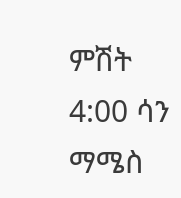ምሽት 4:00 ሳን ማሜስ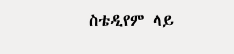ስቴዲየም ላይ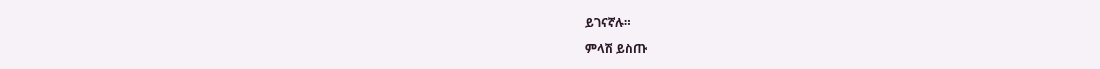ይገናኛሉ።

ምላሽ ይስጡ